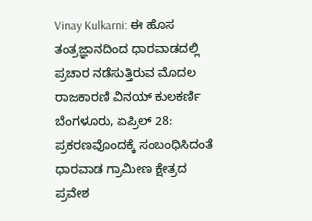Vinay Kulkarni: ಈ ಹೊಸ ತಂತ್ರಜ್ಞಾನದಿಂದ ಧಾರವಾಡದಲ್ಲಿ ಪ್ರಚಾರ ನಡೆಸುತ್ತಿರುವ ಮೊದಲ ರಾಜಕಾರಣಿ ವಿನಯ್ ಕುಲಕರ್ಣಿ
ಬೆಂಗಳೂರು, ಏಪ್ರಿಲ್ 28: ಪ್ರಕರಣವೊಂದಕ್ಕೆ ಸಂಬಂಧಿಸಿದಂತೆ ಧಾರವಾಡ ಗ್ರಾಮೀಣ ಕ್ಷೇತ್ರದ ಪ್ರವೇಶ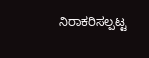ನಿರಾಕರಿಸಲ್ಪಟ್ಟ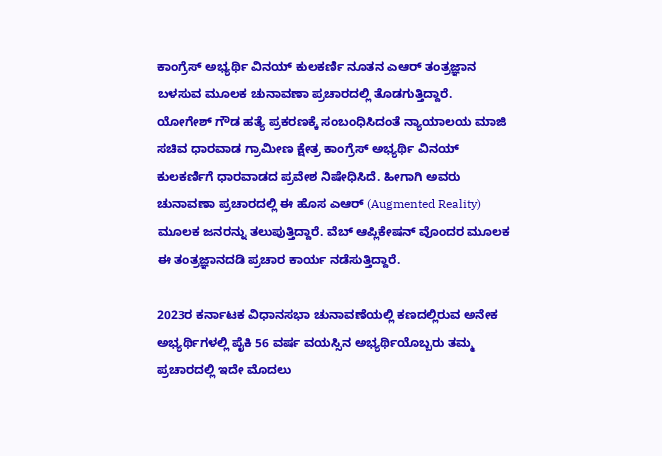ಕಾಂಗ್ರೆಸ್ ಅಭ್ಯರ್ಥಿ ವಿನಯ್ ಕುಲಕರ್ಣಿ ನೂತನ ಎಆರ್ ತಂತ್ರಜ್ಞಾನ ಬಳಸುವ ಮೂಲಕ ಚುನಾವಣಾ ಪ್ರಚಾರದಲ್ಲಿ ತೊಡಗುತ್ತಿದ್ದಾರೆ.
ಯೋಗೇಶ್ ಗೌಡ ಹತ್ಯೆ ಪ್ರಕರಣಕ್ಕೆ ಸಂಬಂಧಿಸಿದಂತೆ ನ್ಯಾಯಾಲಯ ಮಾಜಿ ಸಚಿವ ಧಾರವಾಡ ಗ್ರಾಮೀಣ ಕ್ಷೇತ್ರ ಕಾಂಗ್ರೆಸ್ ಅಭ್ಯರ್ಥಿ ವಿನಯ್ ಕುಲಕರ್ಣಿಗೆ ಧಾರವಾಡದ ಪ್ರವೇಶ ನಿಷೇಧಿಸಿದೆ. ಹೀಗಾಗಿ ಅವರು ಚುನಾವಣಾ ಪ್ರಚಾರದಲ್ಲಿ ಈ ಹೊಸ ಎಆರ್ (Augmented Reality) ಮೂಲಕ ಜನರನ್ನು ತಲುಪುತ್ತಿದ್ದಾರೆ. ವೆಬ್ ಆಪ್ಲಿಕೇಷನ್ ವೊಂದರ ಮೂಲಕ ಈ ತಂತ್ರಜ್ಞಾನದಡಿ ಪ್ರಚಾರ ಕಾರ್ಯ ನಡೆಸುತ್ತಿದ್ದಾರೆ.

2023ರ ಕರ್ನಾಟಕ ವಿಧಾನಸಭಾ ಚುನಾವಣೆಯಲ್ಲಿ ಕಣದಲ್ಲಿರುವ ಅನೇಕ ಅಭ್ಯರ್ಥಿಗಳಲ್ಲಿ ಪೈಕಿ 56 ವರ್ಷ ವಯಸ್ಸಿನ ಅಭ್ಯರ್ಥಿಯೊಬ್ಬರು ತಮ್ಮ ಪ್ರಚಾರದಲ್ಲಿ ಇದೇ ಮೊದಲು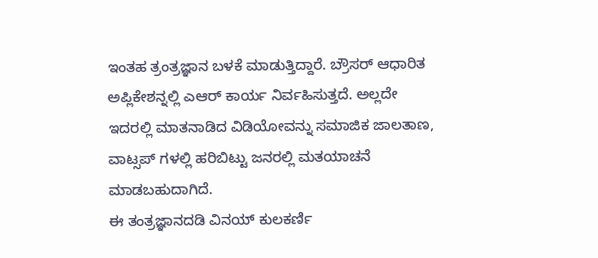ಇಂತಹ ತ್ರಂತ್ರಜ್ಞಾನ ಬಳಕೆ ಮಾಡುತ್ತಿದ್ದಾರೆ. ಬ್ರೌಸರ್ ಆಧಾರಿತ ಅಪ್ಲಿಕೇಶನ್ನಲ್ಲಿ ಎಆರ್ ಕಾರ್ಯ ನಿರ್ವಹಿಸುತ್ತದೆ. ಅಲ್ಲದೇ ಇದರಲ್ಲಿ ಮಾತನಾಡಿದ ವಿಡಿಯೋವನ್ನು ಸಮಾಜಿಕ ಜಾಲತಾಣ, ವಾಟ್ಸಪ್ ಗಳಲ್ಲಿ ಹರಿಬಿಟ್ಟು ಜನರಲ್ಲಿ ಮತಯಾಚನೆ ಮಾಡಬಹುದಾಗಿದೆ.
ಈ ತಂತ್ರಜ್ಞಾನದಡಿ ವಿನಯ್ ಕುಲಕರ್ಣಿ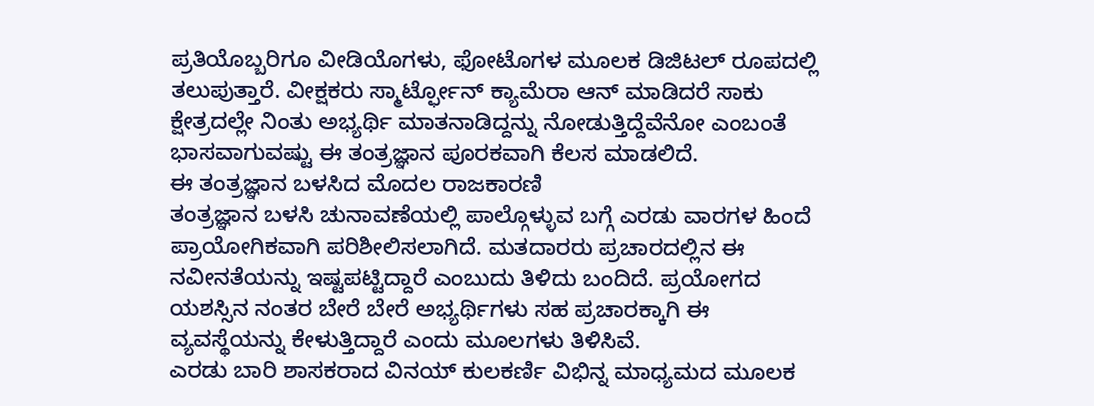ಪ್ರತಿಯೊಬ್ಬರಿಗೂ ವೀಡಿಯೊಗಳು, ಫೋಟೊಗಳ ಮೂಲಕ ಡಿಜಿಟಲ್ ರೂಪದಲ್ಲಿ ತಲುಪುತ್ತಾರೆ. ವೀಕ್ಷಕರು ಸ್ಮಾರ್ಟ್ಫೋನ್ ಕ್ಯಾಮೆರಾ ಆನ್ ಮಾಡಿದರೆ ಸಾಕು ಕ್ಷೇತ್ರದಲ್ಲೇ ನಿಂತು ಅಭ್ಯರ್ಥಿ ಮಾತನಾಡಿದ್ದನ್ನು ನೋಡುತ್ತಿದ್ದೆವೆನೋ ಎಂಬಂತೆ ಭಾಸವಾಗುವಷ್ಟು ಈ ತಂತ್ರಜ್ಞಾನ ಪೂರಕವಾಗಿ ಕೆಲಸ ಮಾಡಲಿದೆ.
ಈ ತಂತ್ರಜ್ಞಾನ ಬಳಸಿದ ಮೊದಲ ರಾಜಕಾರಣಿ
ತಂತ್ರಜ್ಞಾನ ಬಳಸಿ ಚುನಾವಣೆಯಲ್ಲಿ ಪಾಲ್ಗೊಳ್ಳುವ ಬಗ್ಗೆ ಎರಡು ವಾರಗಳ ಹಿಂದೆ ಪ್ರಾಯೋಗಿಕವಾಗಿ ಪರಿಶೀಲಿಸಲಾಗಿದೆ. ಮತದಾರರು ಪ್ರಚಾರದಲ್ಲಿನ ಈ ನವೀನತೆಯನ್ನು ಇಷ್ಟಪಟ್ಟಿದ್ದಾರೆ ಎಂಬುದು ತಿಳಿದು ಬಂದಿದೆ. ಪ್ರಯೋಗದ ಯಶಸ್ಸಿನ ನಂತರ ಬೇರೆ ಬೇರೆ ಅಭ್ಯರ್ಥಿಗಳು ಸಹ ಪ್ರಚಾರಕ್ಕಾಗಿ ಈ ವ್ಯವಸ್ಥೆಯನ್ನು ಕೇಳುತ್ತಿದ್ದಾರೆ ಎಂದು ಮೂಲಗಳು ತಿಳಿಸಿವೆ.
ಎರಡು ಬಾರಿ ಶಾಸಕರಾದ ವಿನಯ್ ಕುಲಕರ್ಣಿ ವಿಭಿನ್ನ ಮಾಧ್ಯಮದ ಮೂಲಕ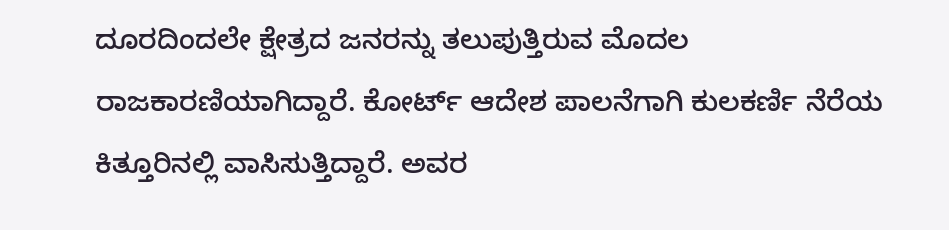ದೂರದಿಂದಲೇ ಕ್ಷೇತ್ರದ ಜನರನ್ನು ತಲುಪುತ್ತಿರುವ ಮೊದಲ ರಾಜಕಾರಣಿಯಾಗಿದ್ದಾರೆ. ಕೋರ್ಟ್ ಆದೇಶ ಪಾಲನೆಗಾಗಿ ಕುಲಕರ್ಣಿ ನೆರೆಯ ಕಿತ್ತೂರಿನಲ್ಲಿ ವಾಸಿಸುತ್ತಿದ್ದಾರೆ. ಅವರ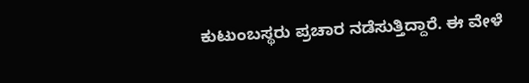ಕುಟುಂಬಸ್ಥರು ಪ್ರಚಾರ ನಡೆಸುತ್ತಿದ್ದಾರೆ. ಈ ವೇಳೆ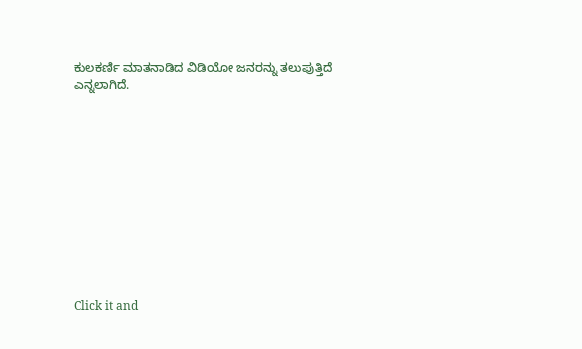ಕುಲಕರ್ಣಿ ಮಾತನಾಡಿದ ವಿಡಿಯೋ ಜನರನ್ನು ತಲುಪುತ್ತಿದೆ ಎನ್ನಲಾಗಿದೆ.












Click it and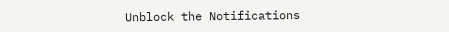Unblock the Notifications